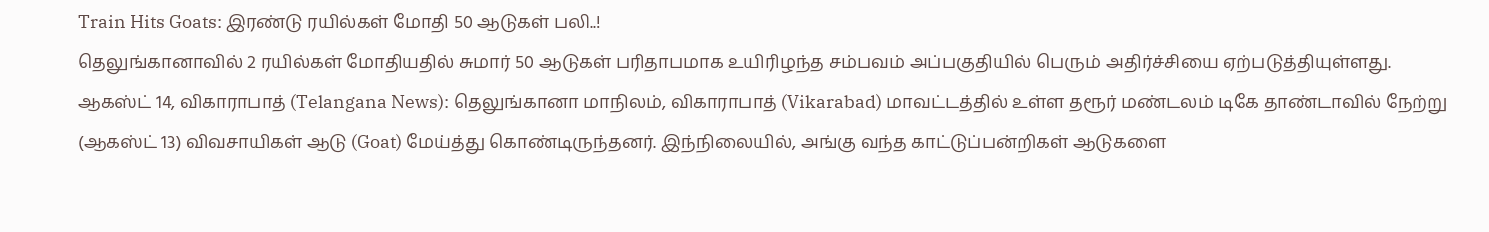Train Hits Goats: இரண்டு ரயில்கள் மோதி 50 ஆடுகள் பலி..!
தெலுங்கானாவில் 2 ரயில்கள் மோதியதில் சுமார் 50 ஆடுகள் பரிதாபமாக உயிரிழந்த சம்பவம் அப்பகுதியில் பெரும் அதிர்ச்சியை ஏற்படுத்தியுள்ளது.
ஆகஸ்ட் 14, விகாராபாத் (Telangana News): தெலுங்கானா மாநிலம், விகாராபாத் (Vikarabad) மாவட்டத்தில் உள்ள தரூர் மண்டலம் டிகே தாண்டாவில் நேற்று (ஆகஸ்ட் 13) விவசாயிகள் ஆடு (Goat) மேய்த்து கொண்டிருந்தனர். இந்நிலையில், அங்கு வந்த காட்டுப்பன்றிகள் ஆடுகளை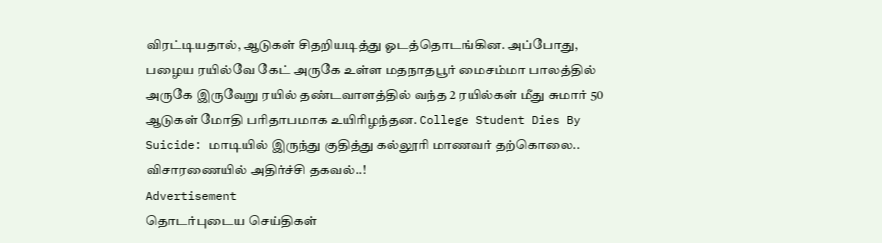விரட்டியதால், ஆடுகள் சிதறியடித்து ஓடத்தொடங்கின. அப்போது, பழைய ரயில்வே கேட் அருகே உள்ள மதநாதபூர் மைசம்மா பாலத்தில் அருகே இருவேறு ரயில் தண்டவாளத்தில் வந்த 2 ரயில்கள் மீது சுமார் 50 ஆடுகள் மோதி பரிதாபமாக உயிரிழந்தன. College Student Dies By Suicide: மாடியில் இருந்து குதித்து கல்லூரி மாணவர் தற்கொலை.. விசாரணையில் அதிர்ச்சி தகவல்..!
Advertisement
தொடர்புடைய செய்திகள்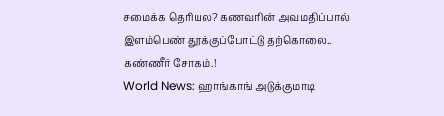சமைக்க தெரியல? கணவரின் அவமதிப்பால் இளம்பெண் தூக்குப்போட்டு தற்கொலை.. கண்ணீர் சோகம்.!
World News: ஹாங்காங் அடுக்குமாடி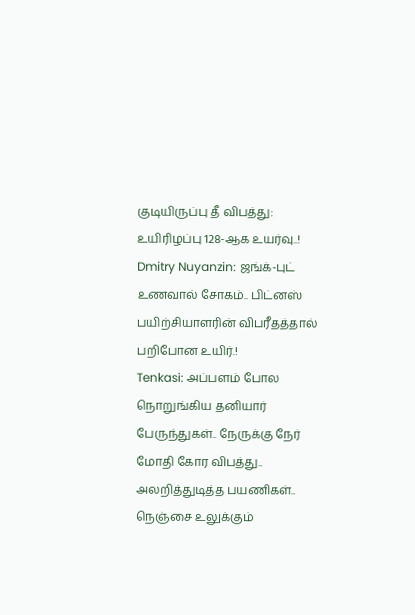குடியிருப்பு தீ விபத்து: உயிரிழப்பு 128-ஆக உயர்வு..!
Dmitry Nuyanzin: ஜங்க்-புட் உணவால் சோகம்.. பிட்னஸ் பயிற்சியாளரின் விபரீதத்தால் பறிபோன உயிர்.!
Tenkasi: அப்பளம் போல நொறுங்கிய தனியார் பேருந்துகள்.. நேருக்கு நேர் மோதி கோர விபத்து.. அலறித்துடித்த பயணிகள்.. நெஞ்சை உலுக்கும்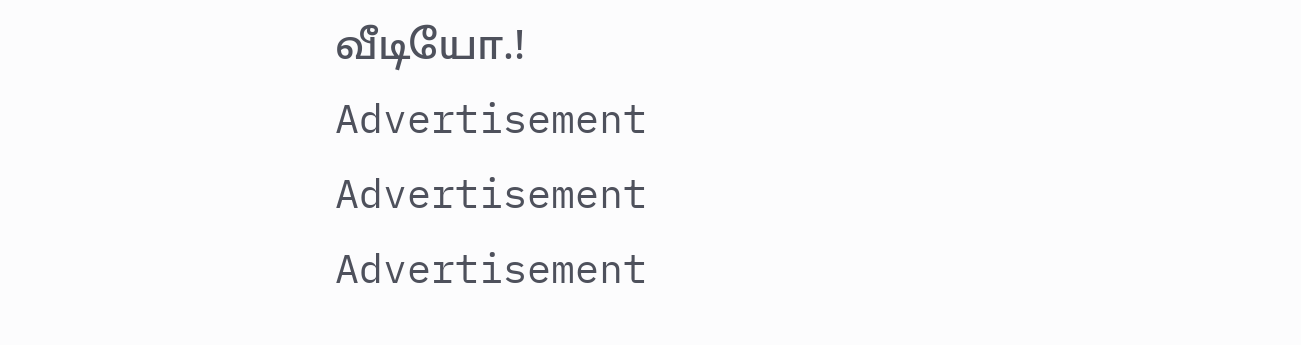வீடியோ.!
Advertisement
Advertisement
Advertisement